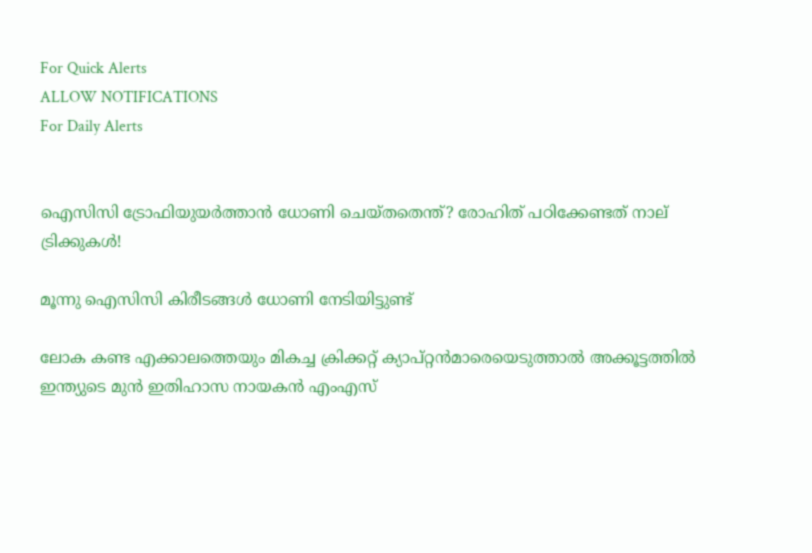For Quick Alerts
ALLOW NOTIFICATIONS
For Daily Alerts


ഐസിസി ട്രോഫിയുയര്‍ത്താന്‍ ധോണി ചെയ്തതെന്ത്? രോഹിത് പഠിക്കേണ്ടത് നാല് ട്രിക്കുകള്‍!

മൂന്നു ഐസിസി കിരീടങ്ങള്‍ ധോണി നേടിയിട്ടുണ്ട്

ലോക കണ്ട എക്കാലത്തെയും മികച്ച ക്രിക്കറ്റ് ക്യാപ്റ്റന്‍മാരെയെടുത്താല്‍ അക്കൂട്ടത്തില്‍ ഇന്ത്യുടെ മുന്‍ ഇതിഹാസ നായകന്‍ എംഎസ്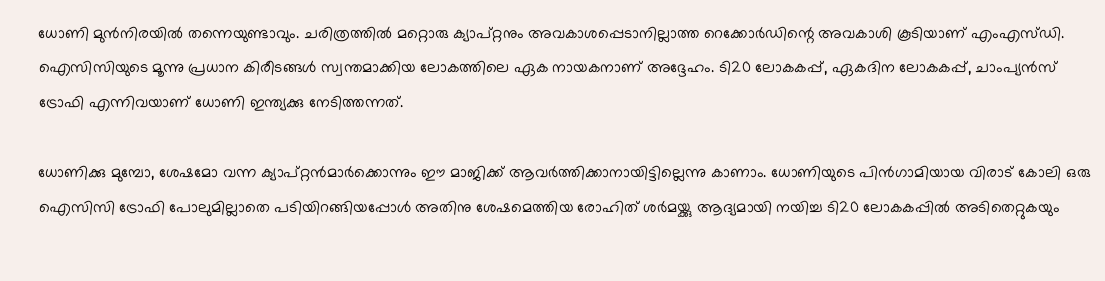ധോണി മുന്‍നിരയില്‍ തന്നെയുണ്ടാവും. ചരിത്രത്തില്‍ മറ്റൊരു ക്യാപ്റ്റനും അവകാശപ്പെടാനില്ലാത്ത റെക്കോര്‍ഡിന്റെ അവകാശി കൂടിയാണ് എംഎസ്ഡി. ഐസിസിയുടെ മൂന്നു പ്രധാന കിരീടങ്ങള്‍ സ്വന്തമാക്കിയ ലോകത്തിലെ ഏക നായകനാണ് അദ്ദേഹം. ടി20 ലോകകപ്പ്, ഏകദിന ലോകകപ്പ്, ചാംപ്യന്‍സ് ട്രോഫി എന്നിവയാണ് ധോണി ഇന്ത്യക്കു നേടിത്തന്നത്.

ധോണിക്കു മുമ്പോ, ശേഷമോ വന്ന ക്യാപ്റ്റന്‍മാര്‍ക്കൊന്നും ഈ മാജിക്ക് ആവര്‍ത്തിക്കാനായിട്ടില്ലെന്നു കാണാം. ധോണിയുടെ പിന്‍ഗാമിയായ വിരാട് കോലി ഒരു ഐസിസി ട്രോഫി പോലുമില്ലാതെ പടിയിറങ്ങിയപ്പോള്‍ അതിനു ശേഷമെത്തിയ രോഹിത് ശര്‍മയ്ക്കു ആദ്യമായി നയിച്ച ടി20 ലോകകപ്പില്‍ അടിതെറ്റുകയും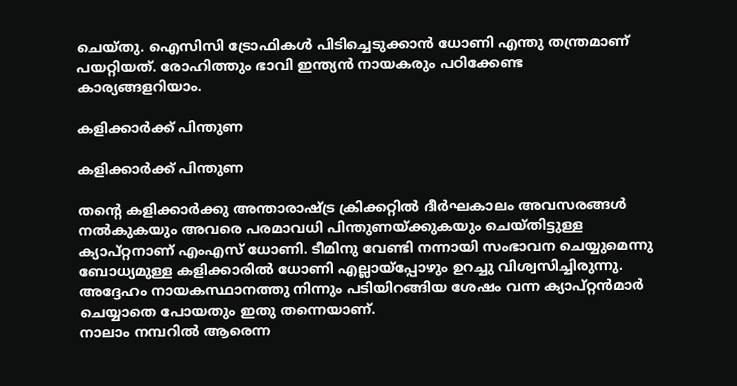ചെയ്തു. ഐസിസി ട്രോഫികള്‍ പിടിച്ചെടുക്കാന്‍ ധോണി എന്തു തന്ത്രമാണ് പയറ്റിയത്. രോഹിത്തും ഭാവി ഇന്ത്യന്‍ നായകരും പഠിക്കേണ്ട കാര്യങ്ങളറിയാം.

കളിക്കാര്‍ക്ക് പിന്തുണ

കളിക്കാര്‍ക്ക് പിന്തുണ

തന്റെ കളിക്കാര്‍ക്കു അന്താരാഷ്ട്ര ക്രിക്കറ്റില്‍ ദീര്‍ഘകാലം അവസരങ്ങള്‍ നല്‍കുകയും അവരെ പരമാവധി പിന്തുണയ്ക്കുകയും ചെയ്തിട്ടുള്ള ക്യാപ്റ്റനാണ് എംഎസ് ധോണി. ടീമിനു വേണ്ടി നന്നായി സംഭാവന ചെയ്യുമെന്നു ബോധ്യമുള്ള കളിക്കാരില്‍ ധോണി എല്ലായ്‌പ്പോഴും ഉറച്ചു വിശ്വസിച്ചിരുന്നു. അദ്ദേഹം നായകസ്ഥാനത്തു നിന്നും പടിയിറങ്ങിയ ശേഷം വന്ന ക്യാപ്റ്റന്‍മാര്‍ ചെയ്യാതെ പോയതും ഇതു തന്നെയാണ്.
നാലാം നമ്പറില്‍ ആരെന്ന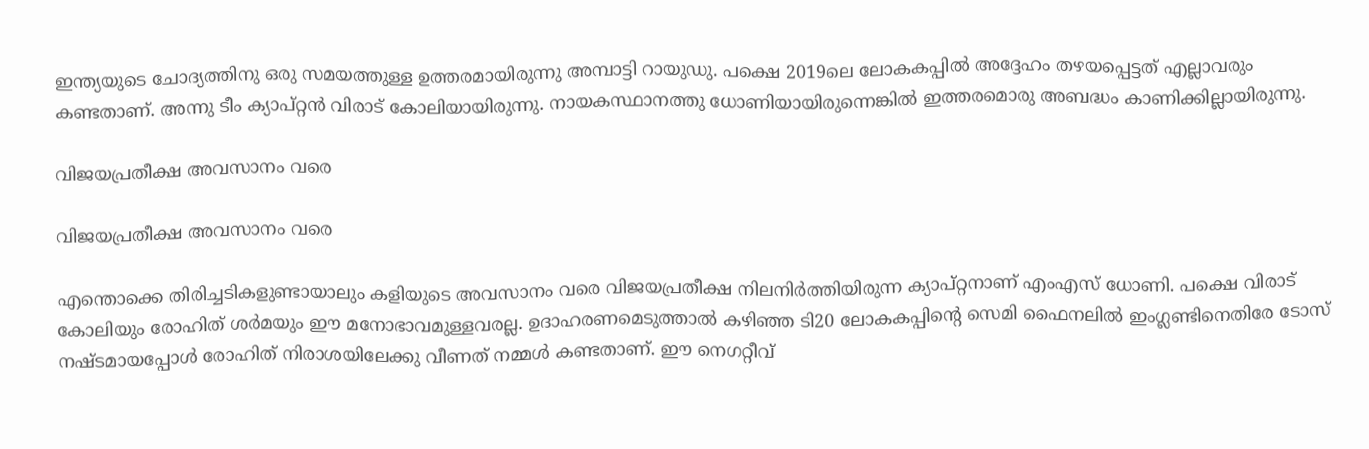ഇന്ത്യയുടെ ചോദ്യത്തിനു ഒരു സമയത്തുള്ള ഉത്തരമായിരുന്നു അമ്പാട്ടി റായുഡു. പക്ഷെ 2019ലെ ലോകകപ്പില്‍ അദ്ദേഹം തഴയപ്പെട്ടത് എല്ലാവരും കണ്ടതാണ്. അന്നു ടീം ക്യാപ്റ്റന്‍ വിരാട് കോലിയായിരുന്നു. നായകസ്ഥാനത്തു ധോണിയായിരുന്നെങ്കില്‍ ഇത്തരമൊരു അബദ്ധം കാണിക്കില്ലായിരുന്നു.

വിജയപ്രതീക്ഷ അവസാനം വരെ

വിജയപ്രതീക്ഷ അവസാനം വരെ

എന്തൊക്കെ തിരിച്ചടികളുണ്ടായാലും കളിയുടെ അവസാനം വരെ വിജയപ്രതീക്ഷ നിലനിര്‍ത്തിയിരുന്ന ക്യാപ്റ്റനാണ് എംഎസ് ധോണി. പക്ഷെ വിരാട് കോലിയും രോഹിത് ശര്‍മയും ഈ മനോഭാവമുള്ളവരല്ല. ഉദാഹരണമെടുത്താല്‍ കഴിഞ്ഞ ടി20 ലോകകപ്പിന്റെ സെമി ഫൈനലില്‍ ഇംഗ്ലണ്ടിനെതിരേ ടോസ് നഷ്ടമായപ്പോള്‍ രോഹിത് നിരാശയിലേക്കു വീണത് നമ്മള്‍ കണ്ടതാണ്. ഈ നെഗറ്റീവ്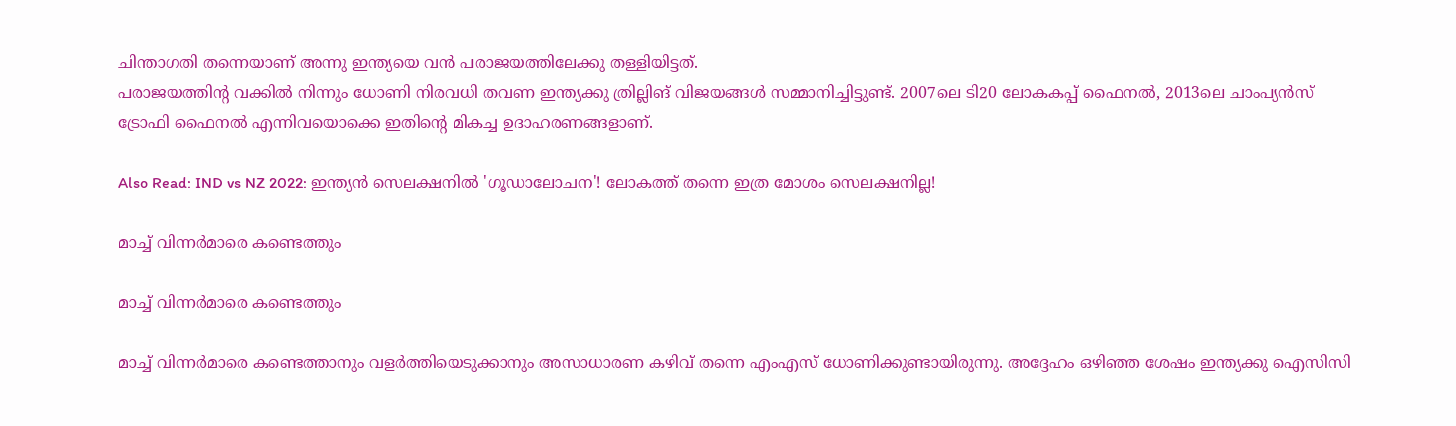ചിന്താഗതി തന്നെയാണ് അന്നു ഇന്ത്യയെ വന്‍ പരാജയത്തിലേക്കു തള്ളിയിട്ടത്.
പരാജയത്തിന്റ വക്കില്‍ നിന്നും ധോണി നിരവധി തവണ ഇന്ത്യക്കു ത്രില്ലിങ് വിജയങ്ങള്‍ സമ്മാനിച്ചിട്ടുണ്ട്. 2007ലെ ടി20 ലോകകപ്പ് ഫൈനല്‍, 2013ലെ ചാംപ്യന്‍സ് ട്രോഫി ഫൈനല്‍ എന്നിവയൊക്കെ ഇതിന്റെ മികച്ച ഉദാഹരണങ്ങളാണ്.

Also Read: IND vs NZ 2022: ഇന്ത്യന്‍ സെലക്ഷനില്‍ 'ഗൂഡാലോചന'! ലോകത്ത് തന്നെ ഇത്ര മോശം സെലക്ഷനില്ല!

മാച്ച് വിന്നര്‍മാരെ കണ്ടെത്തും

മാച്ച് വിന്നര്‍മാരെ കണ്ടെത്തും

മാച്ച് വിന്നര്‍മാരെ കണ്ടെത്താനും വളര്‍ത്തിയെടുക്കാനും അസാധാരണ കഴിവ് തന്നെ എംഎസ് ധോണിക്കുണ്ടായിരുന്നു. അദ്ദേഹം ഒഴിഞ്ഞ ശേഷം ഇന്ത്യക്കു ഐസിസി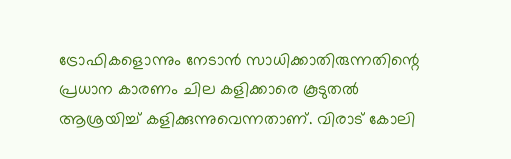ട്രോഫികളൊന്നും നേടാന്‍ സാധിക്കാതിരുന്നതിന്റെ പ്രധാന കാരണം ചില കളിക്കാരെ കൂടുതല്‍ ആശ്രയിച്ച് കളിക്കുന്നുവെന്നതാണ്. വിരാട് കോലി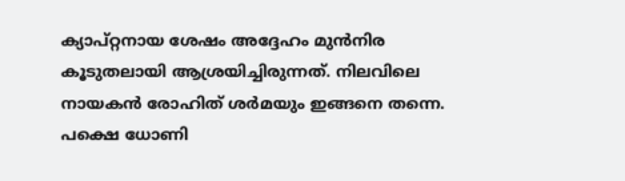ക്യാപ്റ്റനായ ശേഷം അദ്ദേഹം മുന്‍നിര കൂടുതലായി ആശ്രയിച്ചിരുന്നത്. നിലവിലെ നായകന്‍ രോഹിത് ശര്‍മയും ഇങ്ങനെ തന്നെ.
പക്ഷെ ധോണി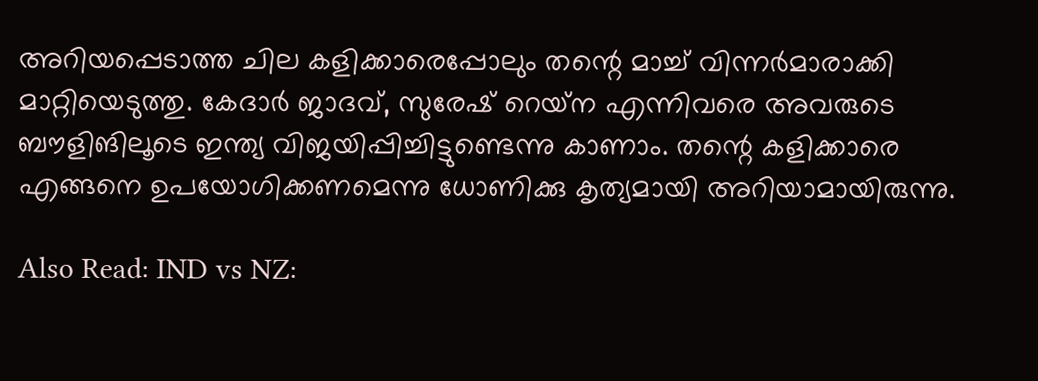അറിയപ്പെടാത്ത ചില കളിക്കാരെപ്പോലും തന്റെ മാച്ച് വിന്നര്‍മാരാക്കി മാറ്റിയെടുത്തു. കേദാര്‍ ജാദവ്, സുരേഷ് റെയ്‌ന എന്നിവരെ അവരുടെ ബൗളിങിലൂടെ ഇന്ത്യ വിജയിപ്പിച്ചിട്ടുണ്ടെന്നു കാണാം. തന്റെ കളിക്കാരെ എങ്ങനെ ഉപയോഗിക്കണമെന്നു ധോണിക്കു കൃത്യമായി അറിയാമായിരുന്നു.

Also Read: IND vs NZ: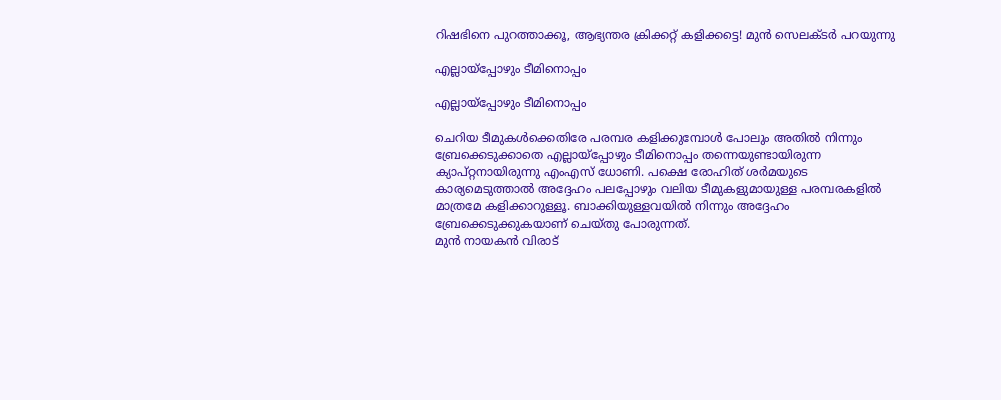റിഷഭിനെ പുറത്താക്കൂ, ആഭ്യന്തര ക്രിക്കറ്റ് കളിക്കട്ടെ! മുന്‍ സെലക്ടര്‍ പറയുന്നു

എല്ലായ്‌പ്പോഴും ടീമിനൊപ്പം

എല്ലായ്‌പ്പോഴും ടീമിനൊപ്പം

ചെറിയ ടീമുകള്‍ക്കെതിരേ പരമ്പര കളിക്കുമ്പോള്‍ പോലും അതില്‍ നിന്നും ബ്രേക്കെടുക്കാതെ എല്ലായ്‌പ്പോഴും ടീമിനൊപ്പം തന്നെയുണ്ടായിരുന്ന ക്യാപ്റ്റനായിരുന്നു എംഎസ് ധോണി. പക്ഷെ രോഹിത് ശര്‍മയുടെ കാര്യമെടുത്താല്‍ അദ്ദേഹം പലപ്പോഴും വലിയ ടീമുകളുമായുള്ള പരമ്പരകളില്‍ മാത്രമേ കളിക്കാറുള്ളൂ. ബാക്കിയുള്ളവയില്‍ നിന്നും അദ്ദേഹം ബ്രേക്കെടുക്കുകയാണ് ചെയ്തു പോരുന്നത്.
മുന്‍ നായകന്‍ വിരാട്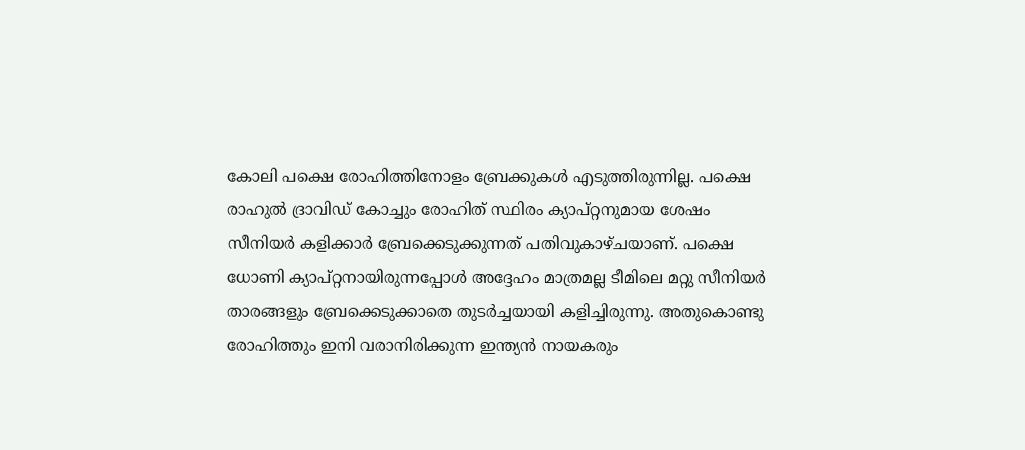കോലി പക്ഷെ രോഹിത്തിനോളം ബ്രേക്കുകള്‍ എടുത്തിരുന്നില്ല. പക്ഷെ രാഹുല്‍ ദ്രാവിഡ് കോച്ചും രോഹിത് സ്ഥിരം ക്യാപ്റ്റനുമായ ശേഷം സീനിയര്‍ കളിക്കാര്‍ ബ്രേക്കെടുക്കുന്നത് പതിവുകാഴ്ചയാണ്. പക്ഷെ ധോണി ക്യാപ്റ്റനായിരുന്നപ്പോള്‍ അദ്ദേഹം മാത്രമല്ല ടീമിലെ മറ്റു സീനിയര്‍ താരങ്ങളും ബ്രേക്കെടുക്കാതെ തുടര്‍ച്ചയായി കളിച്ചിരുന്നു. അതുകൊണ്ടു രോഹിത്തും ഇനി വരാനിരിക്കുന്ന ഇന്ത്യന്‍ നായകരും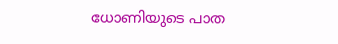ധോണിയുടെ പാത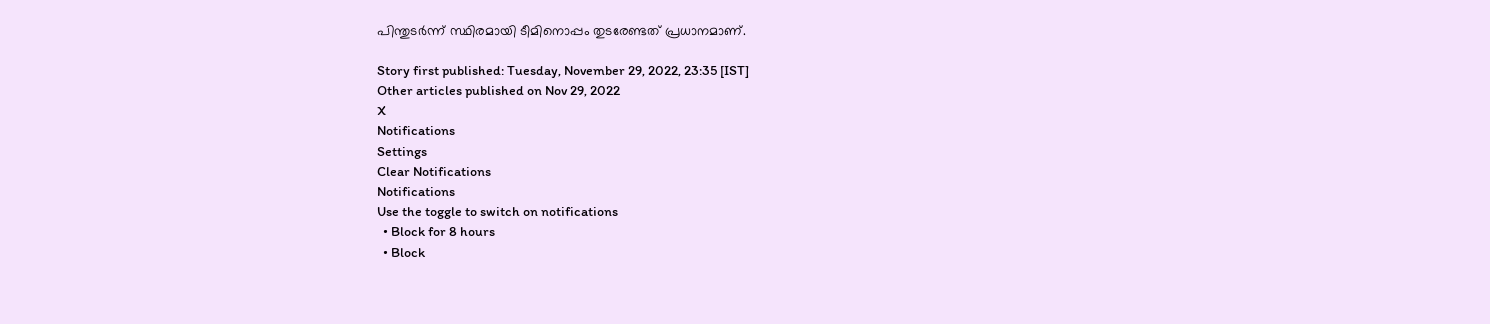പിന്തുടര്‍ന്ന് സ്ഥിരമായി ടീമിനൊപ്പം തുടരേണ്ടത് പ്രധാനമാണ്.

Story first published: Tuesday, November 29, 2022, 23:35 [IST]
Other articles published on Nov 29, 2022
X
Notifications
Settings
Clear Notifications
Notifications
Use the toggle to switch on notifications
  • Block for 8 hours
  • Block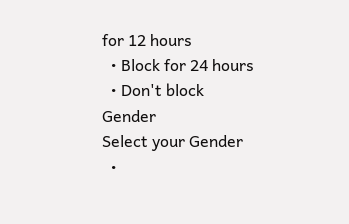for 12 hours
  • Block for 24 hours
  • Don't block
Gender
Select your Gender
  •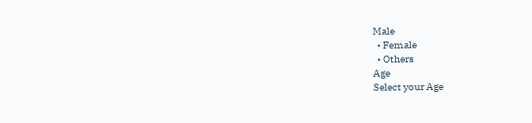Male
  • Female
  • Others
Age
Select your Age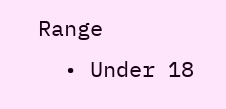Range
  • Under 18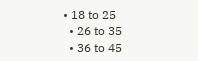• 18 to 25
  • 26 to 35
  • 36 to 45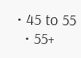• 45 to 55
  • 55+